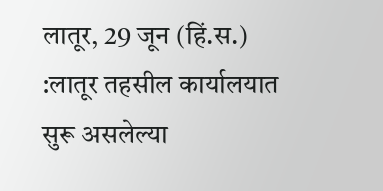लातूर, 29 जून (हिं.स.) :लातूर तहसील कार्यालयात सुरू असलेल्या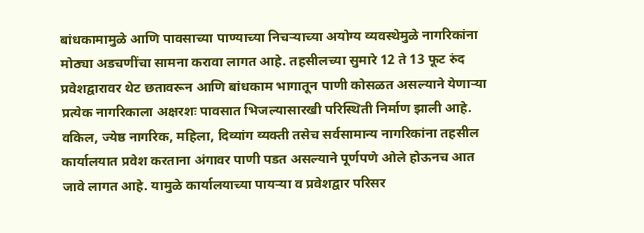बांधकामामुळे आणि पावसाच्या पाण्याच्या निचऱ्याच्या अयोग्य व्यवस्थेमुळे नागरिकांना मोठ्या अडचणींचा सामना करावा लागत आहे. तहसीलच्या सुमारे 12 ते 13 फूट रुंद प्रवेशद्वारावर थेट छतावरून आणि बांधकाम भागातून पाणी कोसळत असल्याने येणाऱ्या प्रत्येक नागरिकाला अक्षरशः पावसात भिजल्यासारखी परिस्थिती निर्माण झाली आहे.
वकिल, ज्येष्ठ नागरिक, महिला, दिव्यांग व्यक्ती तसेच सर्वसामान्य नागरिकांना तहसील कार्यालयात प्रवेश करताना अंगावर पाणी पडत असल्याने पूर्णपणे ओले होऊनच आत जावे लागत आहे. यामुळे कार्यालयाच्या पायऱ्या व प्रवेशद्वार परिसर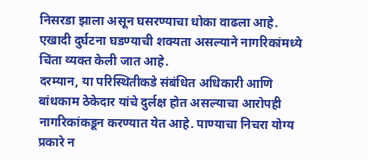निसरडा झाला असून घसरण्याचा धोका वाढला आहे. एखादी दुर्घटना घडण्याची शक्यता असल्याने नागरिकांमध्ये चिंता व्यक्त केली जात आहे.
दरम्यान, या परिस्थितीकडे संबंधित अधिकारी आणि बांधकाम ठेकेदार यांचे दुर्लक्ष होत असल्याचा आरोपही नागरिकांकडून करण्यात येत आहे. पाण्याचा निचरा योग्य प्रकारे न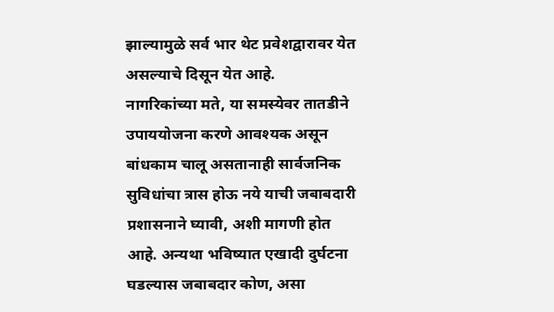झाल्यामुळे सर्व भार थेट प्रवेशद्वारावर येत असल्याचे दिसून येत आहे.
नागरिकांच्या मते, या समस्येवर तातडीने उपाययोजना करणे आवश्यक असून बांधकाम चालू असतानाही सार्वजनिक सुविधांचा त्रास होऊ नये याची जबाबदारी प्रशासनाने घ्यावी, अशी मागणी होत आहे. अन्यथा भविष्यात एखादी दुर्घटना घडल्यास जबाबदार कोण, असा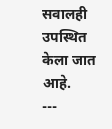सवालही उपस्थित केला जात आहे.
---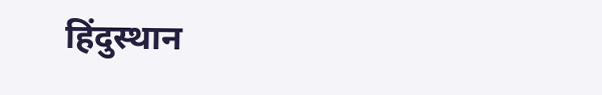हिंदुस्थान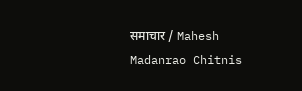समाचार / Mahesh Madanrao Chitnis